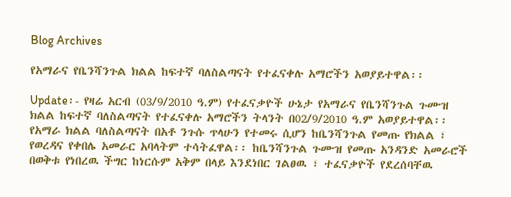Blog Archives

የአማራና የቤንሻንጉል ክልል ከፍተኛ ባለስልጣናት የተፈናቀሉ አማሮችን አወያይተዋል፡፡

Update፡- የዛሬ አርብ (03/9/2010 ዓ.ም) የተፈናቃዮች ሁኔታ የአማራና የቤንሻንጉል ጉሙዝ ክልል ከፍተኛ ባለስልጣናት የተፈናቀሉ አማሮችን ትላንት በ02/9/2010 ዓ.ም አወያይተዋል፡፡ የአማራ ክልል ባለስልጣናት በአቶ ንጉሱ ጥላሁን የተመሩ ሲሆን ከቤንሻንጉል የመጡ የክልል ፣ የወረዳና የቀበሌ አመራር አባላትም ተሳትፈዋል፡፡ ከቤንሻንጉል ጉሙዝ የመጡ አንዳንድ አመራሮች በወቅቱ የነበረዉ ችግር ከነርሱም አቅም በላይ እንደነበር ገልፀዉ ፣ ተፈናቃዮች የደረሰባቸዉ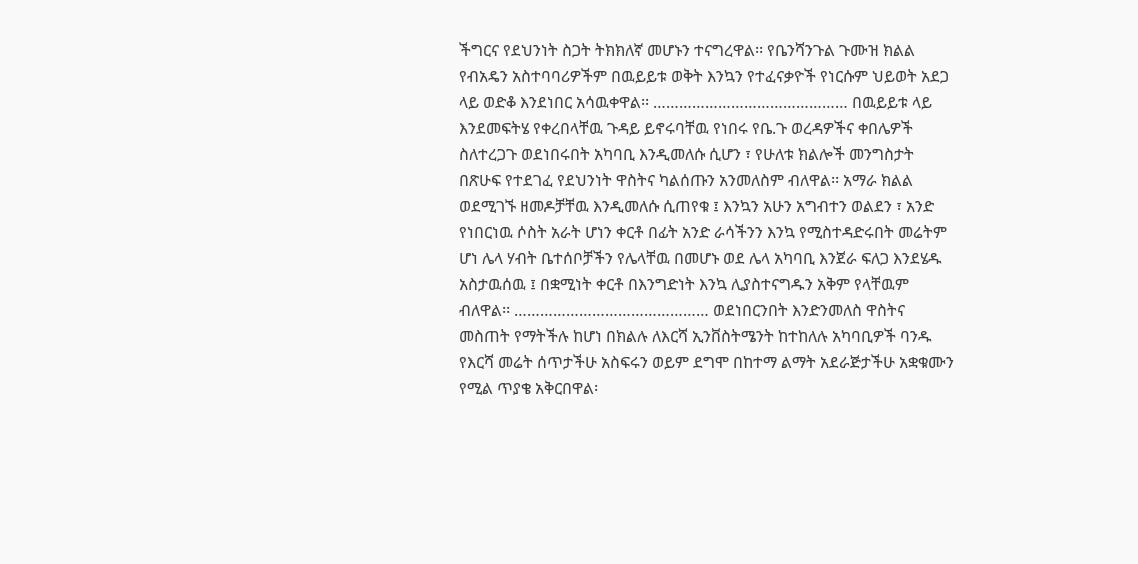ችግርና የደህንነት ስጋት ትክክለኛ መሆኑን ተናግረዋል፡፡ የቤንሻንጉል ጉሙዝ ክልል የብአዴን አስተባባሪዎችም በዉይይቱ ወቅት እንኳን የተፈናቃዮች የነርሱም ህይወት አደጋ ላይ ወድቆ እንደነበር አሳዉቀዋል፡፡ ……………………………………… በዉይይቱ ላይ እንደመፍትሄ የቀረበላቸዉ ጉዳይ ይኖሩባቸዉ የነበሩ የቤ.ጉ ወረዳዎችና ቀበሌዎች ስለተረጋጉ ወደነበሩበት አካባቢ እንዲመለሱ ሲሆን ፣ የሁለቱ ክልሎች መንግስታት በጽሁፍ የተደገፈ የደህንነት ዋስትና ካልሰጡን አንመለስም ብለዋል፡፡ አማራ ክልል ወደሚገኙ ዘመዶቻቸዉ እንዲመለሱ ሲጠየቁ ፤ እንኳን አሁን አግብተን ወልደን ፣ አንድ የነበርነዉ ሶስት አራት ሆነን ቀርቶ በፊት አንድ ራሳችንን እንኳ የሚስተዳድሩበት መሬትም ሆነ ሌላ ሃብት ቤተሰቦቻችን የሌላቸዉ በመሆኑ ወደ ሌላ አካባቢ እንጀራ ፍለጋ እንደሄዱ አስታዉሰዉ ፤ በቋሚነት ቀርቶ በእንግድነት እንኳ ሊያስተናግዱን አቅም የላቸዉም ብለዋል፡፡ ……………………………………… ወደነበርንበት እንድንመለስ ዋስትና መስጠት የማትችሉ ከሆነ በክልሉ ለእርሻ ኢንቨስትሜንት ከተከለሉ አካባቢዎች ባንዱ የእርሻ መሬት ሰጥታችሁ አስፍሩን ወይም ደግሞ በከተማ ልማት አደራጅታችሁ አቋቁሙን የሚል ጥያቄ አቅርበዋል፡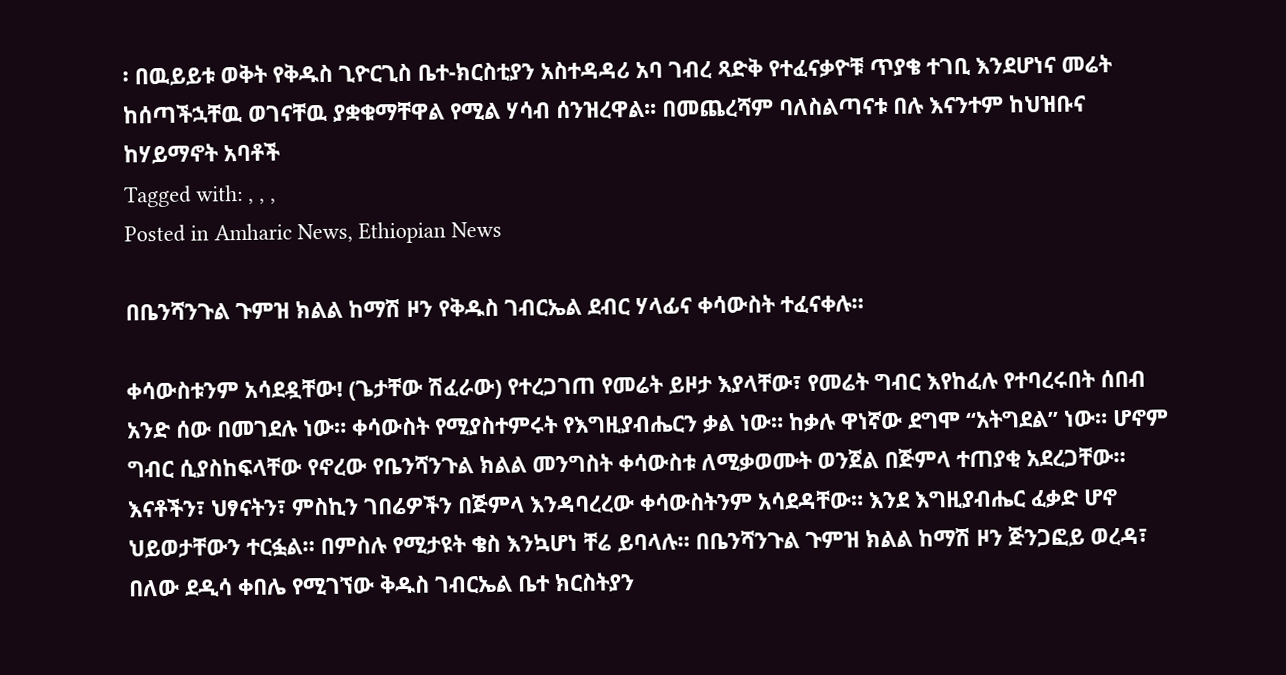፡ በዉይይቱ ወቅት የቅዱስ ጊዮርጊስ ቤተ-ክርስቲያን አስተዳዳሪ አባ ገብረ ጻድቅ የተፈናቃዮቹ ጥያቄ ተገቢ እንደሆነና መሬት ከሰጣችኋቸዉ ወገናቸዉ ያቋቁማቸዋል የሚል ሃሳብ ሰንዝረዋል፡፡ በመጨረሻም ባለስልጣናቱ በሉ እናንተም ከህዝቡና ከሃይማኖት አባቶች
Tagged with: , , ,
Posted in Amharic News, Ethiopian News

በቤንሻንጉል ጉምዝ ክልል ከማሽ ዞን የቅዱስ ገብርኤል ደብር ሃላፊና ቀሳውስት ተፈናቀሉ።

ቀሳውስቱንም አሳደዷቸው! (ጌታቸው ሽፈራው) የተረጋገጠ የመሬት ይዞታ እያላቸው፣ የመሬት ግብር እየከፈሉ የተባረሩበት ሰበብ አንድ ሰው በመገደሉ ነው። ቀሳውስት የሚያስተምሩት የእግዚያብሔርን ቃል ነው። ከቃሉ ዋነኛው ደግሞ “አትግደል” ነው። ሆኖም ግብር ሲያስከፍላቸው የኖረው የቤንሻንጉል ክልል መንግስት ቀሳውስቱ ለሚቃወሙት ወንጀል በጅምላ ተጠያቂ አደረጋቸው። እናቶችን፣ ህፃናትን፣ ምስኪን ገበሬዎችን በጅምላ እንዳባረረው ቀሳውስትንም አሳደዳቸው። እንደ እግዚያብሔር ፈቃድ ሆኖ ህይወታቸውን ተርፏል። በምስሉ የሚታዩት ቄስ እንኳሆነ ቸሬ ይባላሉ። በቤንሻንጉል ጉምዝ ክልል ከማሽ ዞን ጅንጋፎይ ወረዳ፣ በለው ደዲሳ ቀበሌ የሚገኘው ቅዱስ ገብርኤል ቤተ ክርስትያን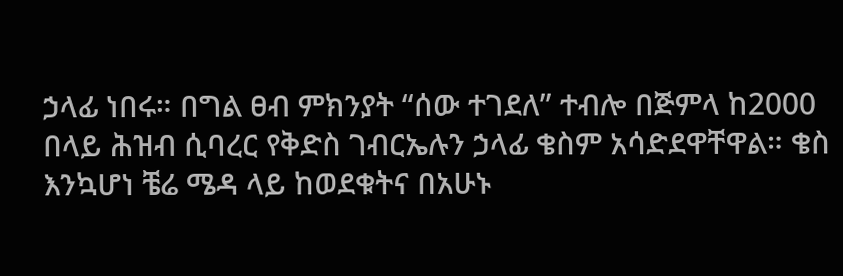ኃላፊ ነበሩ። በግል ፀብ ምክንያት “ሰው ተገደለ” ተብሎ በጅምላ ከ2000 በላይ ሕዝብ ሲባረር የቅድስ ገብርኤሉን ኃላፊ ቄስም አሳድደዋቸዋል። ቄስ እንኳሆነ ቼሬ ሜዳ ላይ ከወደቁትና በአሁኑ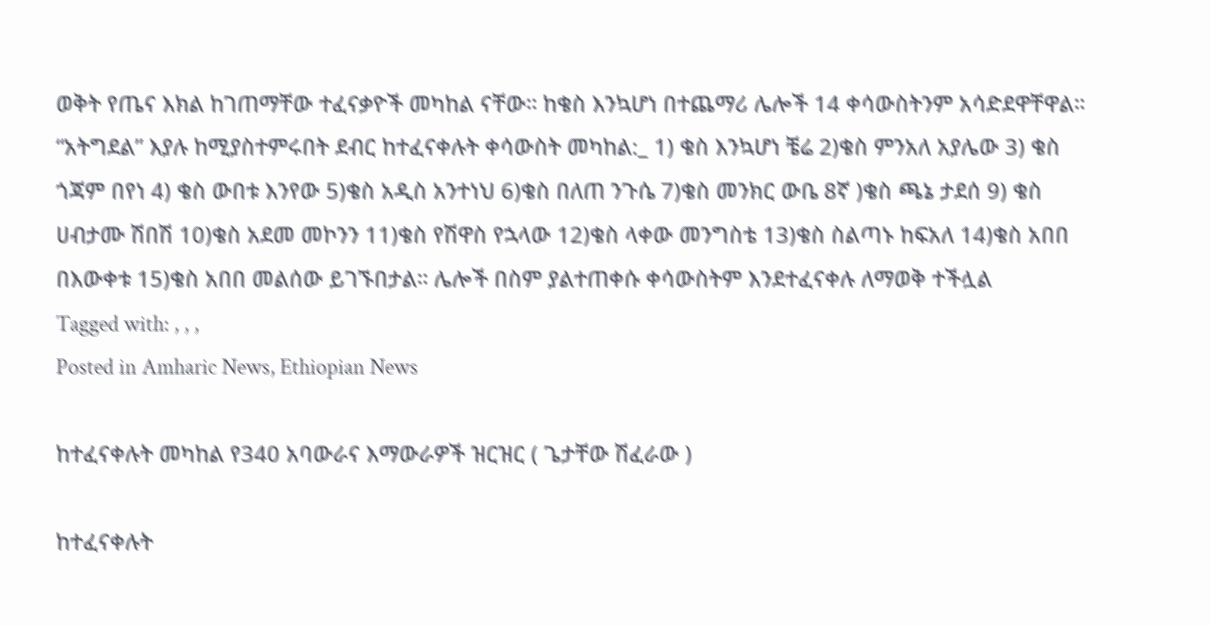ወቅት የጤና እክል ከገጠማቸው ተፈናቃዮች መካከል ናቸው። ከቄስ እንኳሆነ በተጨማሪ ሌሎች 14 ቀሳውስትንም አሳድደዋቸዋል። “አትግደል” እያሉ ከሚያስተምሩበት ደብር ከተፈናቀሉት ቀሳውስት መካከል:_ 1) ቄስ እንኳሆነ ቼሬ 2)ቄስ ምንአለ አያሌው 3) ቄስ ጎጃም በየነ 4) ቄስ ውበቱ እንየው 5)ቄስ አዲስ አንተነህ 6)ቄስ በለጠ ንጉሴ 7)ቄስ መንክር ውቤ 8ኛ )ቄስ ጫኔ ታደሰ 9) ቄስ ሀብታሙ ሽበሽ 10)ቄስ አደመ መኮንን 11)ቄስ የሽዋስ የኋላው 12)ቄስ ላቀው መንግስቴ 13)ቄስ ስልጣኑ ከፍአለ 14)ቄስ አበበ በእውቀቱ 15)ቄስ አበበ መልሰው ይገኙበታል። ሌሎች በስም ያልተጠቀሱ ቀሳውስትም እንደተፈናቀሉ ለማወቅ ተችሏል
Tagged with: , , ,
Posted in Amharic News, Ethiopian News

ከተፈናቀሉት መካከል የ340 አባውራና እማውራዎች ዝርዝር ( ጌታቸው ሽፈራው )

ከተፈናቀሉት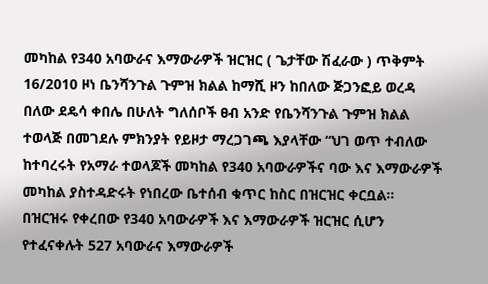መካከል የ340 አባውራና እማውራዎች ዝርዝር ( ጌታቸው ሽፈራው ) ጥቅምት 16/2010 ዞነ ቤንሻንጉል ጉምዝ ክልል ከማሺ ዞን ከበለው ጅጋንፎይ ወረዳ በለው ደዴሳ ቀበሌ በሁለት ግለሰቦች ፀብ አንድ የቤንሻንጉል ጉምዝ ክልል ተወላጅ በመገደሉ ምክንያት የይዞታ ማረጋገጫ እያላቸው “ህገ ወጥ ተብለው ከተባረሩት የአማራ ተወላጆች መካከል የ340 አባውራዎችና ባው እና እማውራዎች መካከል ያስተዳድሩት የነበረው ቤተሰብ ቁጥር ከስር በዝርዝር ቀርቧል። በዝርዝሩ የቀረበው የ340 አባውራዎች እና እማውራዎች ዝርዝር ሲሆን የተፈናቀሉት 527 አባውራና እማውራዎች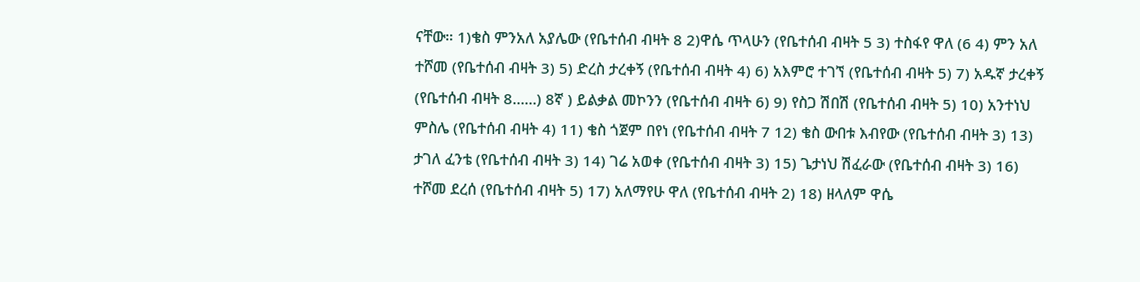ናቸው። 1)ቄስ ምንአለ አያሌው (የቤተሰብ ብዛት 8 2)ዋሴ ጥላሁን (የቤተሰብ ብዛት 5 3) ተስፋየ ዋለ (6 4) ምን አለ ተሾመ (የቤተሰብ ብዛት 3) 5) ድረስ ታረቀኝ (የቤተሰብ ብዛት 4) 6) አእምሮ ተገኘ (የቤተሰብ ብዛት 5) 7) አዱኛ ታረቀኝ (የቤተሰብ ብዛት 8……) 8ኛ ) ይልቃል መኮንን (የቤተሰብ ብዛት 6) 9) የስጋ ሽበሽ (የቤተሰብ ብዛት 5) 10) አንተነህ ምስሌ (የቤተሰብ ብዛት 4) 11) ቄስ ጎጀም በየነ (የቤተሰብ ብዛት 7 12) ቄስ ውበቱ እብየው (የቤተሰብ ብዛት 3) 13) ታገለ ፈንቴ (የቤተሰብ ብዛት 3) 14) ገሬ አወቀ (የቤተሰብ ብዛት 3) 15) ጌታነህ ሽፈራው (የቤተሰብ ብዛት 3) 16) ተሾመ ደረሰ (የቤተሰብ ብዛት 5) 17) አለማየሁ ዋለ (የቤተሰብ ብዛት 2) 18) ዘላለም ዋሴ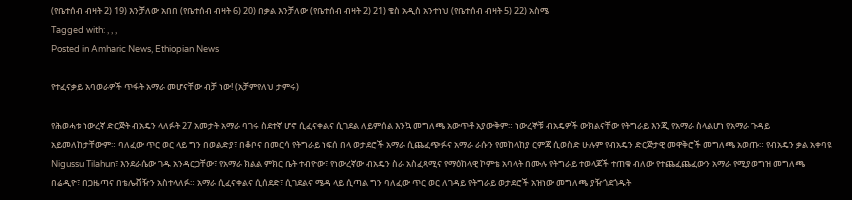(የቤተሰብ ብዛት 2) 19) እንቻለው አበበ (የቤተሰብ ብዛት 6) 20) በቃል እንቻለው (የቤተሰብ ብዛት 2) 21) ቄስ አዲስ አንተነህ (የቤተሰብ ብዛት 5) 22) አስሜ
Tagged with: , , ,
Posted in Amharic News, Ethiopian News

የተፈናቃይ አባወራዎች ጥፋት አማራ መሆናቸው ብቻ ነው! (አቻምየለህ ታምሩ)

የሕወሓቱ ነውረኛ ድርጅት ብአዴን ላለፉት 27 አመታት አማራ ባገሩ ስደተኛ ሆኖ ሲፈናቀልና ሲገደል ለይምሰል እንኳ መግለጫ አውጥቶ አያውቅም። ነውረኞቹ ብአዴዎች ውክልናቸው የትግራይ እንጂ የአማራ ስላልሆነ የአማራ ጉዳይ አይመለከታቸውም። ባለፈው ጥር ወር ላይ ግን በወልድያ፣ በቆቦና በመርሳ የትግራይ ነፍሰ በላ ወታደሮች አማራ ሲጨፈጭፉና አማራ ራሱን የመከላከያ ርምጃ ሲወስድ ሁሉም የብአዴን ድርጅታዊ መዋቅሮች መግለጫ አወጡ። የብአዴን ቃል አቀባዩ Nigussu Tilahun፣ እንደራሴው ገዱ አንዳርጋቸው፣ የአማራ ክልል ምክር ቤት ተብዮው፣ የነውረኛው ብአዴን ስራ አስፈጻሚና የማዕከላዊ ኮምቴ አባላት በሙሉ የትግራይ ተወላጆች ተጠቁ ብለው የተጨፈጨፈውን አማራ የሚያወግዝ መግለጫ በሬዲዮ፣ በጋዜጣና በቴሌቭዥን አስተላለፉ። አማራ ሲፈናቀልና ሲሰደድ፣ ሲገደልና ሜዳ ላይ ሲጣል ግን ባለፈው ጥር ወር ለገዳይ የትግራይ ወታደሮች አዝነው መግለጫ ያዥጎደጎዱት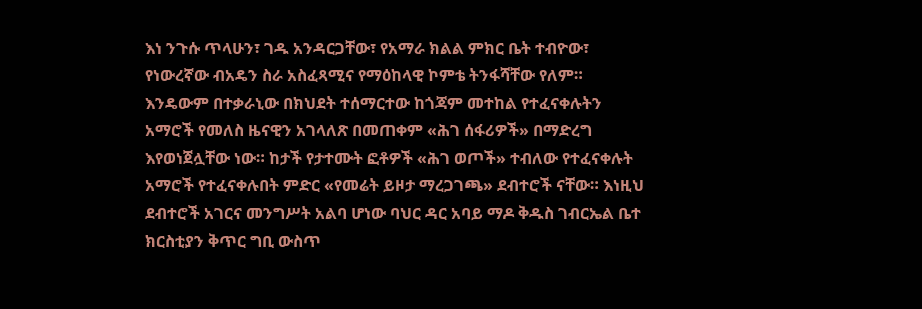እነ ንጉሱ ጥላሁን፣ ገዱ አንዳርጋቸው፣ የአማራ ክልል ምክር ቤት ተብዮው፣ የነውረኛው ብአዴን ስራ አስፈጻሚና የማዕከላዊ ኮምቴ ትንፋሻቸው የለም። እንዴውም በተቃራኒው በክህደት ተሰማርተው ከጎጃም መተከል የተፈናቀሉትን አማሮች የመለስ ዜናዊን አገላለጽ በመጠቀም «ሕገ ሰፋሪዎች» በማድረግ እየወነጀሏቸው ነው። ከታች የታተሙት ፎቶዎች «ሕገ ወጦች» ተብለው የተፈናቀሉት አማሮች የተፈናቀሉበት ምድር «የመሬት ይዞታ ማረጋገጫ» ደብተሮች ናቸው። እነዚህ ደብተሮች አገርና መንግሥት አልባ ሆነው ባህር ዳር አባይ ማዶ ቅዱስ ገብርኤል ቤተ ክርስቲያን ቅጥር ግቢ ውስጥ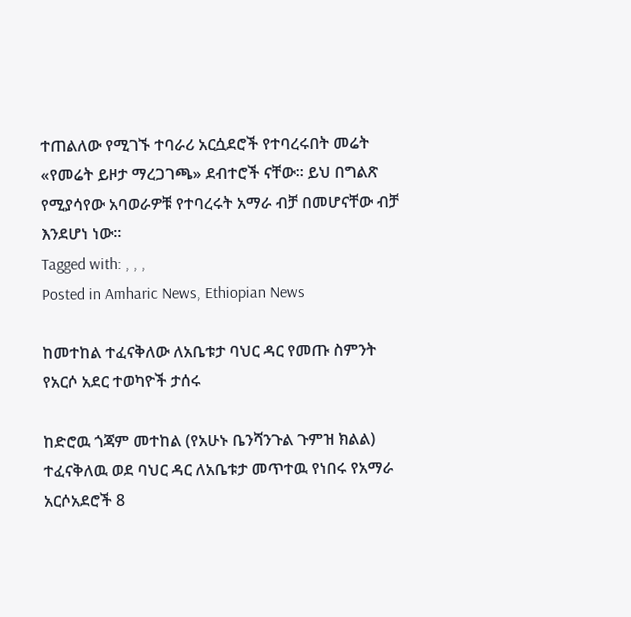ተጠልለው የሚገኙ ተባራሪ አርሷደሮች የተባረሩበት መሬት «የመሬት ይዞታ ማረጋገጫ» ደብተሮች ናቸው። ይህ በግልጽ የሚያሳየው አባወራዎቹ የተባረሩት አማራ ብቻ በመሆናቸው ብቻ እንደሆነ ነው።
Tagged with: , , ,
Posted in Amharic News, Ethiopian News

ከመተከል ተፈናቅለው ለአቤቱታ ባህር ዳር የመጡ ስምንት የአርሶ አደር ተወካዮች ታሰሩ

ከድሮዉ ጎጃም መተከል (የአሁኑ ቤንሻንጉል ጉምዝ ክልል) ተፈናቅለዉ ወደ ባህር ዳር ለአቤቱታ መጥተዉ የነበሩ የአማራ አርሶአደሮች 8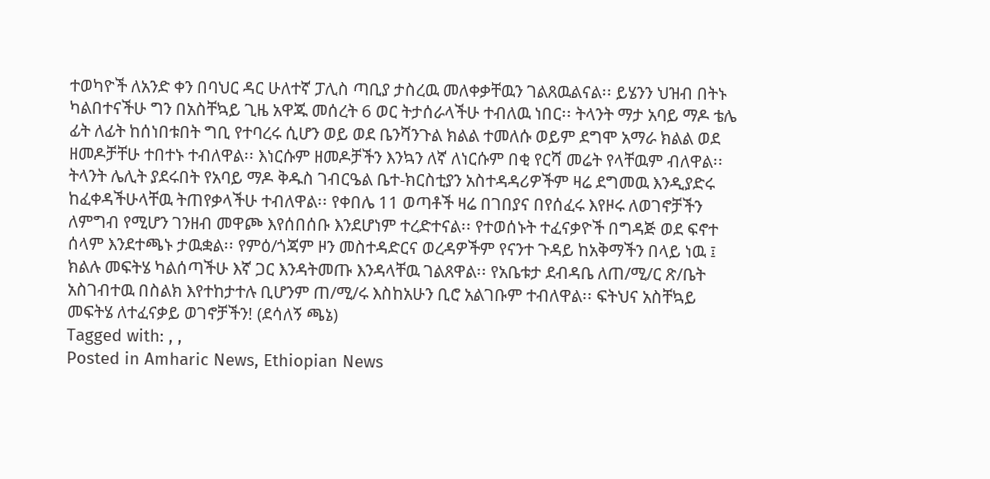ተወካዮች ለአንድ ቀን በባህር ዳር ሁለተኛ ፓሊስ ጣቢያ ታስረዉ መለቀቃቸዉን ገልጸዉልናል፡፡ ይሄንን ህዝብ በትኑ ካልበተናችሁ ግን በአስቸኳይ ጊዜ አዋጁ መሰረት 6 ወር ትታሰራላችሁ ተብለዉ ነበር፡፡ ትላንት ማታ አባይ ማዶ ቴሌ ፊት ለፊት ከሰነበቱበት ግቢ የተባረሩ ሲሆን ወይ ወደ ቤንሻንጉል ክልል ተመለሱ ወይም ደግሞ አማራ ክልል ወደ ዘመዶቻቸሁ ተበተኑ ተብለዋል፡፡ እነርሱም ዘመዶቻችን እንኳን ለኛ ለነርሱም በቂ የርሻ መሬት የላቸዉም ብለዋል፡፡ ትላንት ሌሊት ያደሩበት የአባይ ማዶ ቅዱስ ገብርዔል ቤተ-ክርስቲያን አስተዳዳሪዎችም ዛሬ ደግመዉ እንዲያድሩ ከፈቀዳችሁላቸዉ ትጠየቃላችሁ ተብለዋል፡፡ የቀበሌ 11 ወጣቶች ዛሬ በገበያና በየሰፈሩ እየዞሩ ለወገኖቻችን ለምግብ የሚሆን ገንዘብ መዋጮ እየሰበሰቡ እንደሆነም ተረድተናል፡፡ የተወሰኑት ተፈናቃዮች በግዳጅ ወደ ፍኖተ ሰላም እንደተጫኑ ታዉቋል፡፡ የምዕ/ጎጃም ዞን መስተዳድርና ወረዳዎችም የናንተ ጉዳይ ከአቅማችን በላይ ነዉ ፤ ክልሉ መፍትሄ ካልሰጣችሁ እኛ ጋር እንዳትመጡ እንዳላቸዉ ገልጸዋል፡፡ የአቤቱታ ደብዳቤ ለጠ/ሚ/ር ጽ/ቤት አስገብተዉ በስልክ እየተከታተሉ ቢሆንም ጠ/ሚ/ሩ እስከአሁን ቢሮ አልገቡም ተብለዋል፡፡ ፍትህና አስቸኳይ መፍትሄ ለተፈናቃይ ወገኖቻችን! (ደሳለኝ ጫኔ)
Tagged with: , ,
Posted in Amharic News, Ethiopian News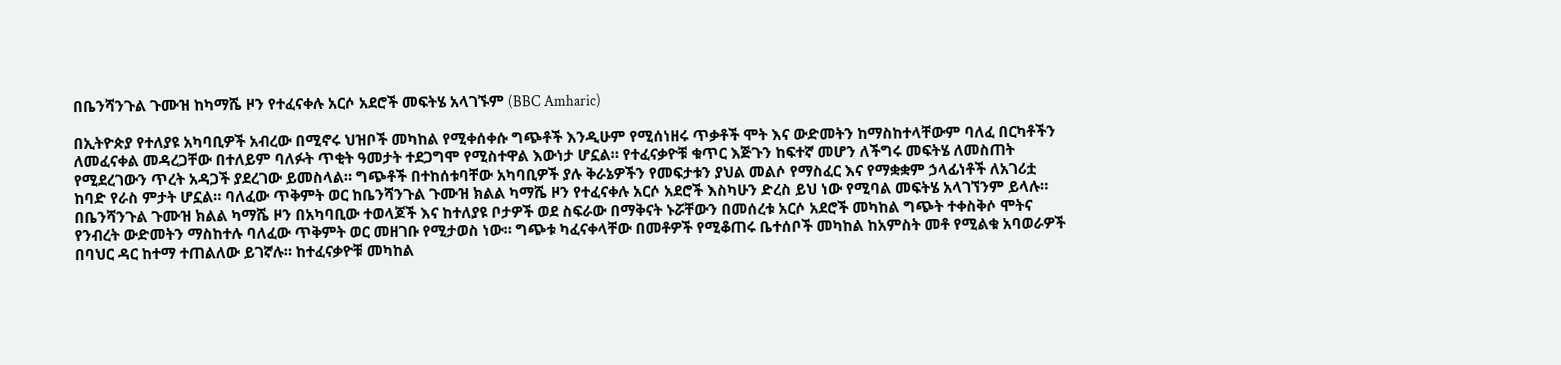በቤንሻንጉል ጉሙዝ ከካማሼ ዞን የተፈናቀሉ አርሶ አደሮች መፍትሄ አላገኙም (BBC Amharic)

በኢትዮጵያ የተለያዩ አካባቢዎች አብረው በሚኖሩ ህዝቦች መካከል የሚቀሰቀሱ ግጭቶች እንዲሁም የሚሰነዘሩ ጥቃቶች ሞት እና ውድመትን ከማስከተላቸውም ባለፈ በርካቶችን ለመፈናቀል መዳረጋቸው በተለይም ባለፉት ጥቂት ዓመታት ተደጋግሞ የሚስተዋል እውነታ ሆኗል። የተፈናቃዮቹ ቁጥር እጅጉን ከፍተኛ መሆን ለችግሩ መፍትሄ ለመስጠት የሚደረገውን ጥረት አዳጋች ያደረገው ይመስላል። ግጭቶች በተከሰቱባቸው አካባቢዎች ያሉ ቅራኔዎችን የመፍታቱን ያህል መልሶ የማስፈር እና የማቋቋም ኃላፊነቶች ለአገሪቷ ከባድ የራስ ምታት ሆኗል። ባለፈው ጥቅምት ወር ከቤንሻንጉል ጉሙዝ ክልል ካማሼ ዞን የተፈናቀሉ አርሶ አደሮች እስካሁን ድረስ ይህ ነው የሚባል መፍትሄ አላገኘንም ይላሉ። በቤንሻንጉል ጉሙዝ ክልል ካማሼ ዞን በአካባቢው ተወላጆች እና ከተለያዩ ቦታዎች ወደ ስፍራው በማቅናት ኑሯቸውን በመሰረቱ አርሶ አደሮች መካከል ግጭት ተቀስቅሶ ሞትና የንብረት ውድመትን ማስከተሉ ባለፈው ጥቅምት ወር መዘገቡ የሚታወስ ነው። ግጭቱ ካፈናቀላቸው በመቶዎች የሚቆጠሩ ቤተሰቦች መካከል ከአምስት መቶ የሚልቁ አባወራዎች በባህር ዳር ከተማ ተጠልለው ይገኛሉ። ከተፈናቃዮቹ መካከል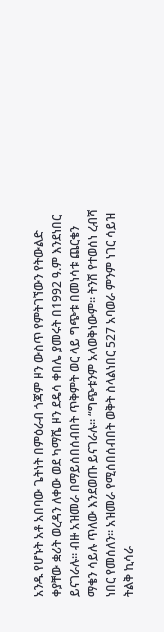አንዱ የሆኑት አቶ አበባው ጌትነት በምዕራብ ጎጃም ዞን ውስጥ የምትገኘውን የትውልድ ቀያቸው ቋሪት ወረዳን ለቀው ወደ ካማሼ ዞን ደዴሳ ቀበሌ ያመሩት በ1992 ዓ.ም እንደነበር ይናገራሉ። ብዙ አዝመራ በማይሰበሰብበት ጥቅምት ወር ላይ ግጭቱ በመነሳቱ ጨርቄን ማቄን ሳይሉ ጥለው እንደወጡ ይናገራሉ። “ግጭቱንም አላወቅነውም። ትንሽ የተወሰነ ረብሻ ነበር የመሰለን። አዝመራ የሚሰበሰብበት ወቅት ስላልነበር 527 አባወራ ምንም ነገር ሳይዝ ትልቅ ኪሳራ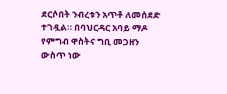ደርሶበት ንብረቱን አጥቶ ለመሰደድ ተገዷል። በባህርዳር አባይ ማዶ የምግብ ዋስትና ግቢ መጋዘን ውስጥ ነው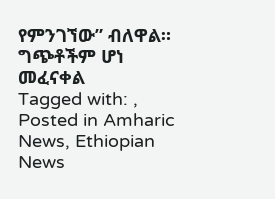የምንገኘው” ብለዋል። ግጭቶችም ሆነ መፈናቀል
Tagged with: ,
Posted in Amharic News, Ethiopian News